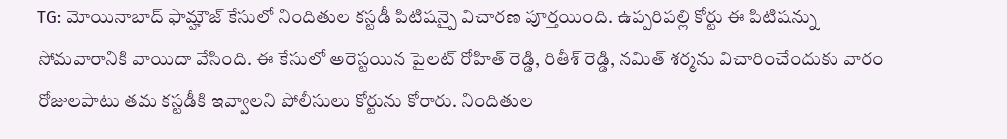TG: మోయినాబాద్ ఫామ్హౌజ్ కేసులో నిందితుల కస్టడీ పిటిషన్పై విచారణ పూర్తయింది. ఉప్పరిపల్లి కోర్టు ఈ పిటిషన్ను సోమవారానికి వాయిదా వేసింది. ఈ కేసులో అరెస్టయిన పైలట్ రోహిత్ రెడ్డి, రితీశ్ రెడ్డి, నమిత్ శర్మను విచారించేందుకు వారం రోజులపాటు తమ కస్టడీకి ఇవ్వాలని పోలీసులు కోర్టును కోరారు. నిందితుల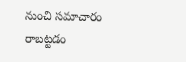నుంచి సమాచారం రాబట్టడం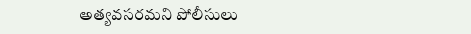అత్యవసరమని పోలీసులు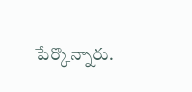పేర్కొన్నారు.